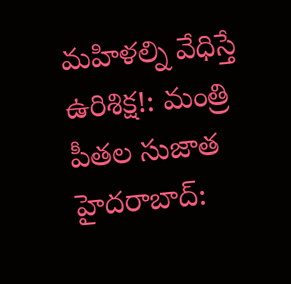మహిళల్ని వేధిస్తే ఉరిశిక్ష!: మంత్రి పీతల సుజాత
హైదరాబాద్: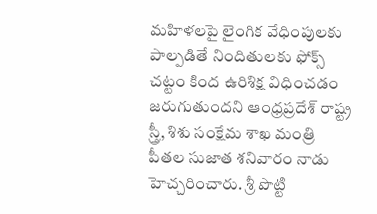మహిళలపై లైంగిక వేధింపులకు పాల్పడితే నిందితులకు ఫోక్స్ చట్టం కింద ఉరిశిక్ష విధించడం జరుగుతుందని ఆంధ్రప్రదేశ్ రాష్ట్ర స్త్రీ, శిశు సంక్షేమ శాఖ మంత్రి పీతల సుజాత శనివారం నాడు హెచ్చరించారు. శ్రీ పొట్టి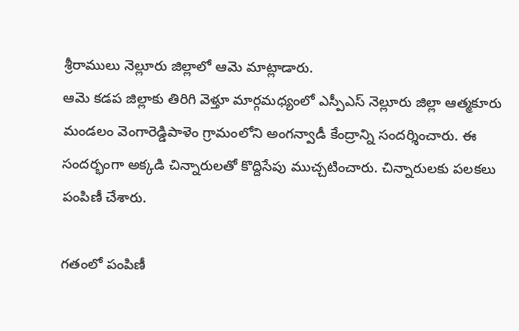శ్రీరాములు నెల్లూరు జిల్లాలో ఆమె మాట్లాడారు.
ఆమె కడప జిల్లాకు తిరిగి వెళ్తూ మార్గమధ్యంలో ఎస్పీఎస్ నెల్లూరు జిల్లా ఆత్మకూరు మండలం వెంగారెడ్డిపాళెం గ్రామంలోని అంగన్వాడీ కేంద్రాన్ని సందర్శించారు. ఈ సందర్భంగా అక్కడి చిన్నారులతో కొద్దిసేపు ముచ్చటించారు. చిన్నారులకు పలకలు పంపిణీ చేశారు.

గతంలో పంపిణీ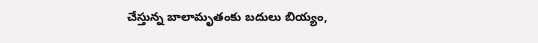చేస్తున్న బాలామృతంకు బదులు బియ్యం,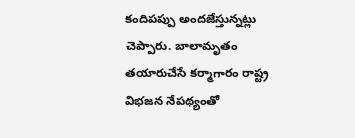కందిపప్పు అందజేస్తున్నట్లు చెప్పారు. బాలామృతం తయారుచేసే కర్మాగారం రాష్ట్ర విభజన నేపథ్యంతో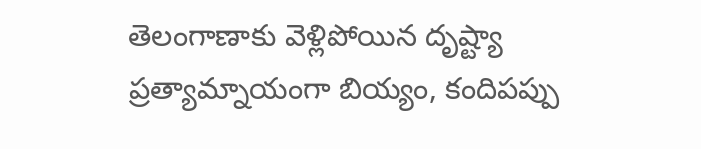తెలంగాణాకు వెళ్లిపోయిన దృష్ట్యా ప్రత్యామ్నాయంగా బియ్యం, కందిపప్పు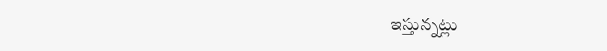ఇస్తున్నట్లు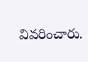వివరించారు.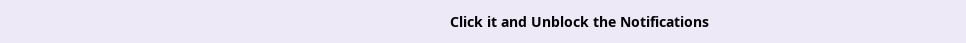Click it and Unblock the Notifications